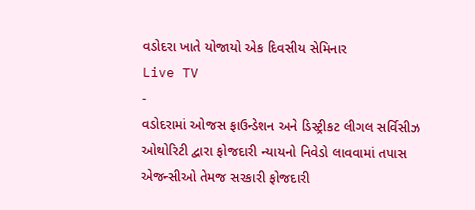વડોદરા ખાતે યોજાયો એક દિવસીય સેમિનાર
Live TV
-
વડોદરામાં ઓજસ ફાઉન્ડેશન અને ડિસ્ટ્રીકટ લીગલ સર્વિસીઝ ઓથોરિટી દ્વારા ફોજદારી ન્યાયનો નિવેડો લાવવામાં તપાસ એજન્સીઓ તેમજ સરકારી ફોજદારી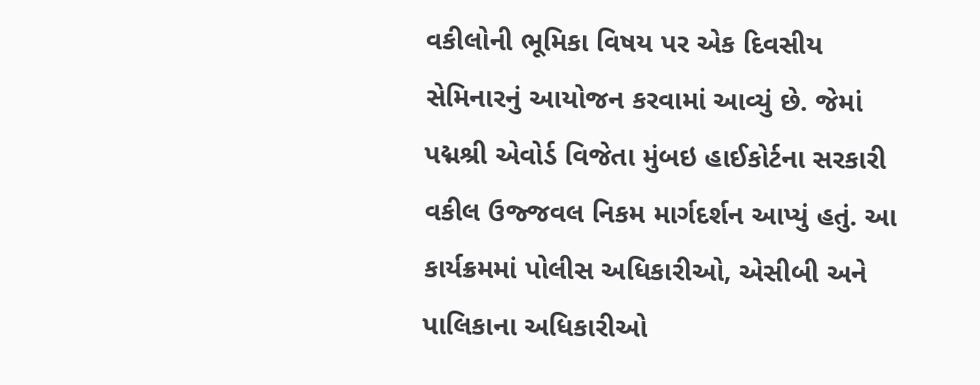વકીલોની ભૂમિકા વિષય પર એક દિવસીય સેમિનારનું આયોજન કરવામાં આવ્યું છે. જેમાં પદ્મશ્રી એવોર્ડ વિજેતા મુંબઇ હાઈકોર્ટના સરકારી વકીલ ઉજ્જવલ નિકમ માર્ગદર્શન આપ્યું હતું. આ કાર્યક્રમમાં પોલીસ અધિકારીઓ, એસીબી અને પાલિકાના અધિકારીઓ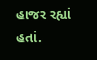હાજર રહ્યાં હતાં.